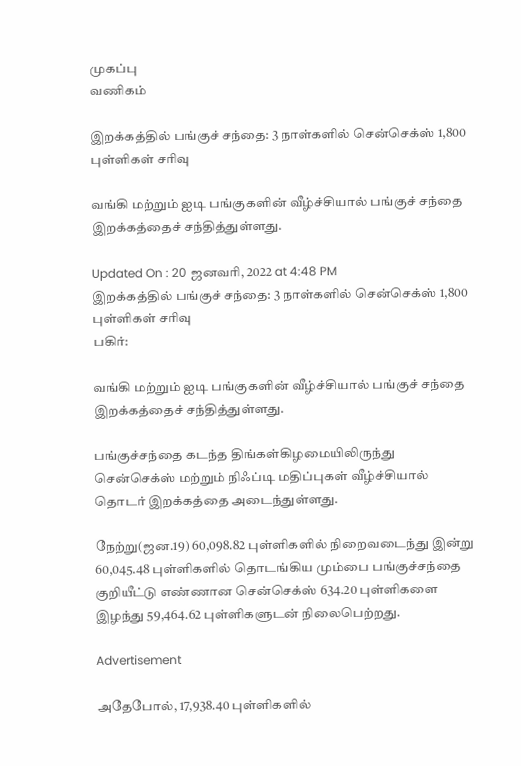முகப்பு
வணிகம்

இறக்கத்தில் பங்குச் சந்தை: 3 நாள்களில் சென்செக்ஸ் 1,800 புள்ளிகள் சரிவு

வங்கி மற்றும் ஐடி பங்குகளின் வீழ்ச்சியால் பங்குச் சந்தை இறக்கத்தைச் சந்தித்துள்ளது.

Updated On : 20 ஜனவரி, 2022 at 4:48 PM
இறக்கத்தில் பங்குச் சந்தை: 3 நாள்களில் சென்செக்ஸ் 1,800 புள்ளிகள் சரிவு
பகிர்:

வங்கி மற்றும் ஐடி பங்குகளின் வீழ்ச்சியால் பங்குச் சந்தை இறக்கத்தைச் சந்தித்துள்ளது.

பங்குச்சந்தை கடந்த திங்கள்கிழமையிலிருந்து சென்செக்ஸ் மற்றும் நிஃப்டி மதிப்புகள் வீழ்ச்சியால்  தொடர் இறக்கத்தை அடைந்துள்ளது.

நேற்று(ஜன.19) 60,098.82 புள்ளிகளில் நிறைவடைந்து இன்று 60,045.48 புள்ளிகளில் தொடங்கிய மும்பை பங்குச்சந்தை குறியீட்டு எண்ணான சென்செக்ஸ் 634.20 புள்ளிகளை இழந்து 59,464.62 புள்ளிகளுடன் நிலைபெற்றது.

Advertisement

அதேபோல், 17,938.40 புள்ளிகளில்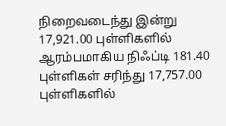நிறைவடைந்து இன்று 17,921.00 புள்ளிகளில் ஆரம்பமாகிய நிஃப்டி 181.40  புள்ளிகள் சரிந்து 17,757.00 புள்ளிகளில்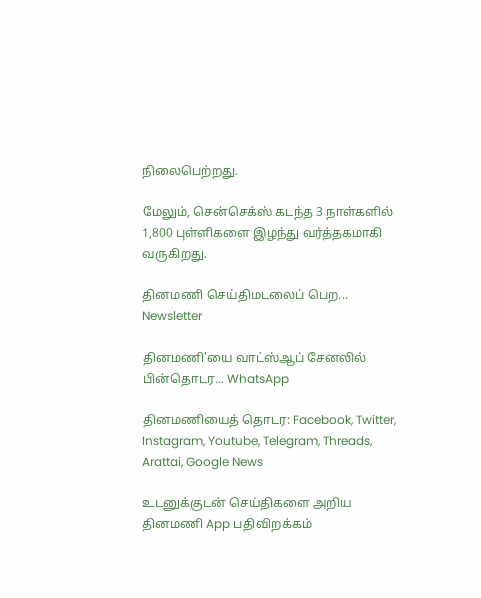நிலைபெற்றது.

மேலும், சென்செக்ஸ் கடந்த 3 நாள்களில் 1,800 புள்ளிகளை இழந்து வர்த்தகமாகி வருகிறது.

தினமணி செய்திமடலைப் பெற... Newsletter

தினமணி'யை வாட்ஸ்ஆப் சேனலில் பின்தொடர... WhatsApp

தினமணியைத் தொடர: Facebook, Twitter, Instagram, Youtube, Telegram, Threads, Arattai, Google News

உடனுக்குடன் செய்திகளை அறிய தினமணி App பதிவிறக்கம்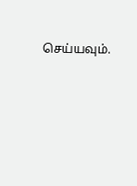செய்யவும்.